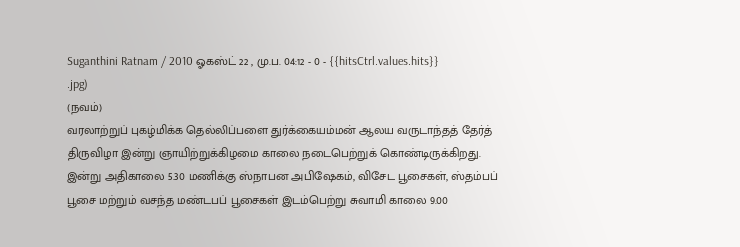Suganthini Ratnam / 2010 ஓகஸ்ட் 22 , மு.ப. 04:12 - 0 - {{hitsCtrl.values.hits}}
.jpg)
(நவம்)
வரலாற்றுப் புகழ்மிக்க தெல்லிப்பளை துர்க்கையம்மன் ஆலய வருடாந்தத் தேர்த் திருவிழா இன்று ஞாயிற்றுக்கிழமை காலை நடைபெற்றுக் கொண்டிருக்கிறது.
இன்று அதிகாலை 5.30 மணிக்கு ஸ்நாபன அபிஷேகம், விசேட பூசைகள், ஸ்தம்பப் பூசை மற்றும் வசந்த மண்டபப் பூசைகள் இடம்பெற்று சுவாமி காலை 9.00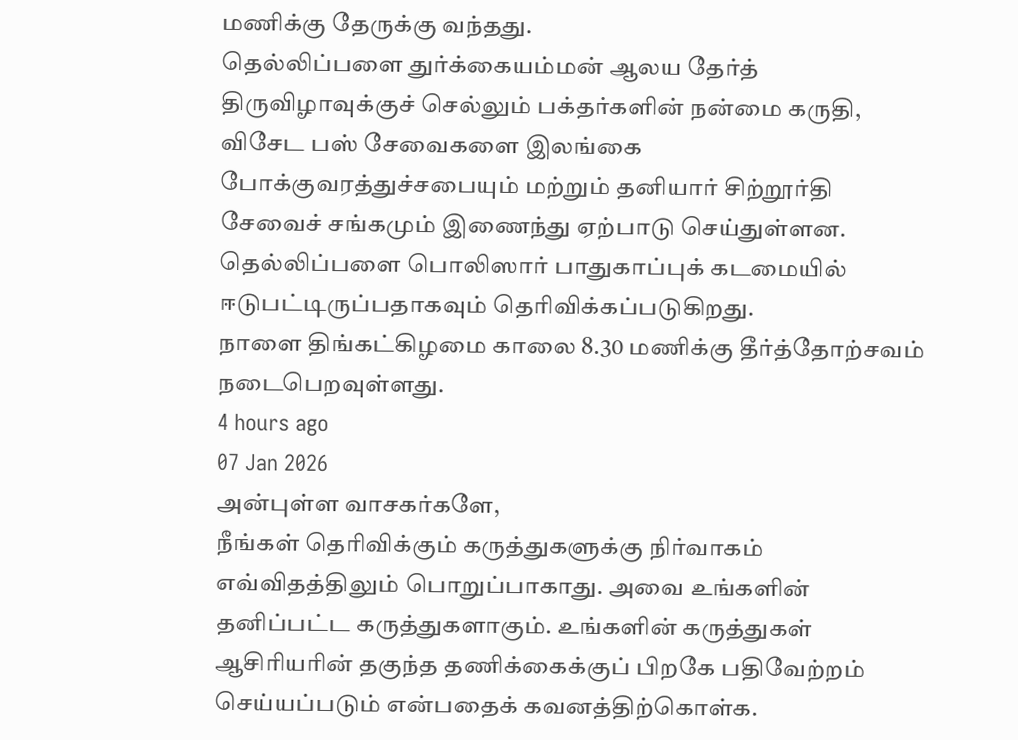மணிக்கு தேருக்கு வந்தது.
தெல்லிப்பளை துர்க்கையம்மன் ஆலய தேர்த் திருவிழாவுக்குச் செல்லும் பக்தர்களின் நன்மை கருதி, விசேட பஸ் சேவைகளை இலங்கை போக்குவரத்துச்சபையும் மற்றும் தனியார் சிற்றூர்தி சேவைச் சங்கமும் இணைந்து ஏற்பாடு செய்துள்ளன.
தெல்லிப்பளை பொலிஸார் பாதுகாப்புக் கடமையில் ஈடுபட்டிருப்பதாகவும் தெரிவிக்கப்படுகிறது.
நாளை திங்கட்கிழமை காலை 8.30 மணிக்கு தீர்த்தோற்சவம் நடைபெறவுள்ளது.
4 hours ago
07 Jan 2026
அன்புள்ள வாசகர்களே,
நீங்கள் தெரிவிக்கும் கருத்துகளுக்கு நிர்வாகம் எவ்விதத்திலும் பொறுப்பாகாது. அவை உங்களின் தனிப்பட்ட கருத்துகளாகும். உங்களின் கருத்துகள் ஆசிரியரின் தகுந்த தணிக்கைக்குப் பிறகே பதிவேற்றம் செய்யப்படும் என்பதைக் கவனத்திற்கொள்க.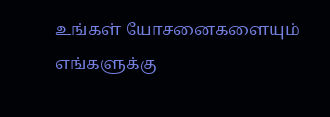உங்கள் யோசனைகளையும் எங்களுக்கு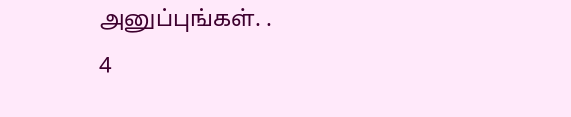அனுப்புங்கள். .
4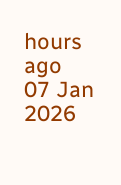hours ago
07 Jan 2026